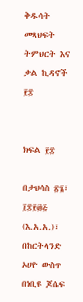ቅዱሳት መጻህፍት
ትምህርት እና ቃል ኪዳኖች ፻፰


ክፍል ፻፰

በታህሳስ ፳፮፣ ፲፰፻፴፭ (እ.አ.አ.)፣ በከርትላንድ ኦሀዮ ውስጥ በነቢዩ ጆሴፍ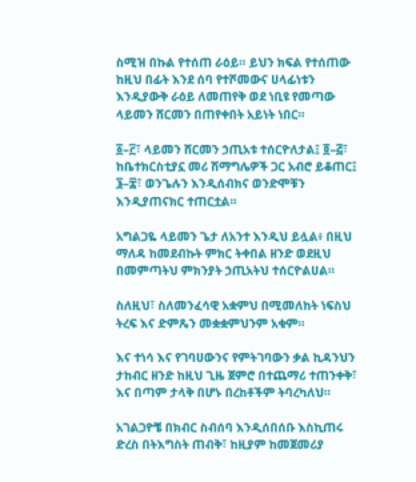ስሚዝ በኩል የተሰጠ ራዕይ። ይህን ክፍል የተሰጠው ከዚህ በፊት እንደ ሰባ የተሾመውና ሀላፊነቱን እንዲያውቅ ራዕይ ለመጠየቅ ወደ ነቢዩ የመጣው ላይመን ሸርመን በጠየቀበት አይነት ነበር።

፩–፫፣ ላይመን ሸርመን ኃጢአቱ ተሰርዮለታል፤ ፬–፭፣ ከቤተክርስቲያኗ መሪ ሽማግሌዎች ጋር አብሮ ይቆጠር፤ ፮–፰፣ ወንጌሉን እንዲሰብክና ወንድሞቹን እንዲያጠናክር ተጠርቷል።

አግልጋዬ ላይመን ጌታ ለአንተ እንዲህ ይሏል፥ በዚህ ማለዳ ከመደብኩት ምክር ትቀበል ዘንድ ወደዚህ በመምጣትህ ምክንያት ኃጢአትህ ተሰርዮልሀል።

ስለዚህ፣ ስለመንፈሳዊ አቋምህ በሚመለከት ነፍስህ ትረፍ እና ድምጼን መቋቋምህንም አቁም።

እና ተነሳ እና የገባሀውንና የምትገባውን ቃል ኪዳንህን ታከብር ዘንድ ከዚህ ጊዜ ጀምሮ በተጨማሪ ተጠንቀቅ፣ እና በጣም ታላቅ በሆኑ በረከቶችም ትባረካለህ።

አገልጋዮቼ በክብር ስብሰባ እንዲሰበሰቡ እስኪጠሩ ድረስ በትእግስት ጠብቅ፣ ከዚያም ከመጀመሪያ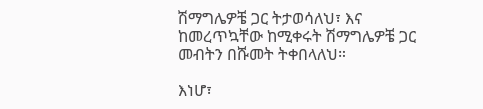ሽማግሌዎቼ ጋር ትታወሳለህ፣ እና ከመረጥኳቸው ከሚቀሩት ሽማግሌዎቼ ጋር መብትን በሹመት ትቀበላለህ።

እነሆ፣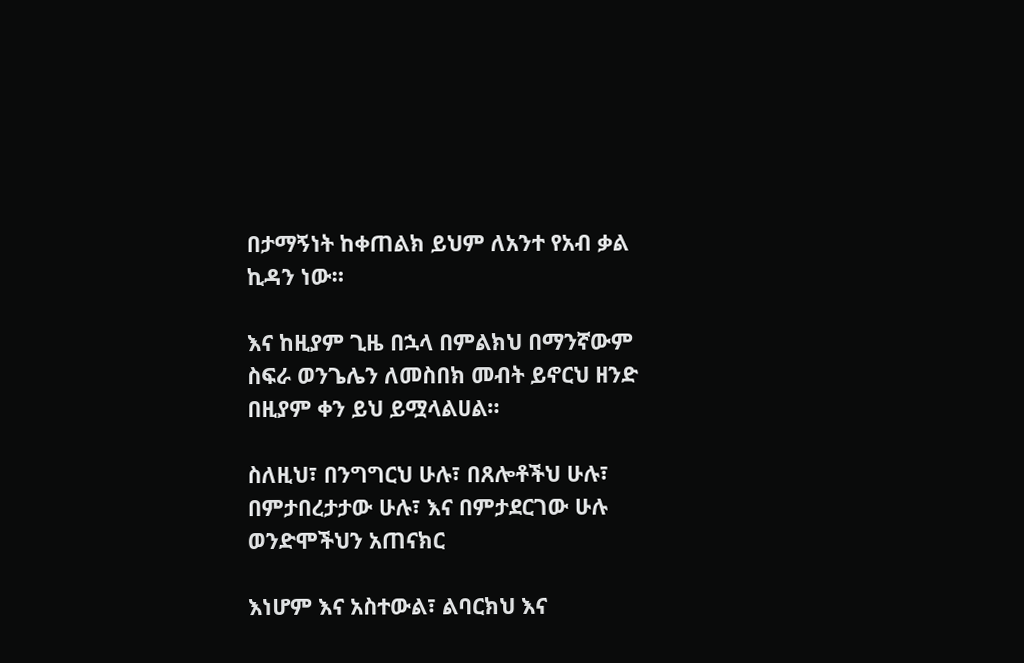በታማኝነት ከቀጠልክ ይህም ለአንተ የአብ ቃል ኪዳን ነው።

እና ከዚያም ጊዜ በኋላ በምልክህ በማንኛውም ስፍራ ወንጌሌን ለመስበክ መብት ይኖርህ ዘንድ በዚያም ቀን ይህ ይሟላልሀል።

ስለዚህ፣ በንግግርህ ሁሉ፣ በጸሎቶችህ ሁሉ፣ በምታበረታታው ሁሉ፣ እና በምታደርገው ሁሉ ወንድሞችህን አጠናክር

እነሆም እና አስተውል፣ ልባርክህ እና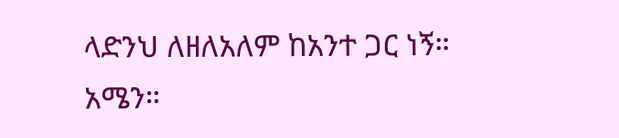ላድንህ ለዘለአለም ከአንተ ጋር ነኝ። አሜን።